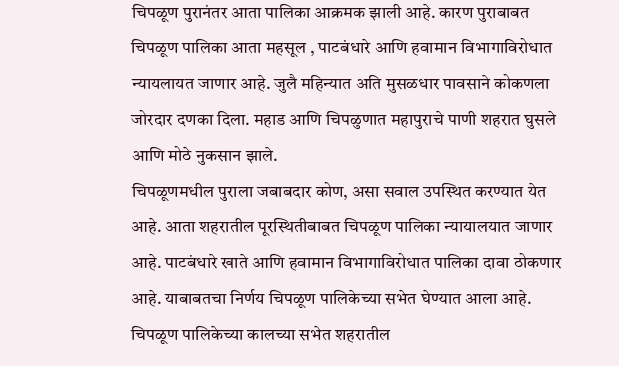चिपळूण पुरानंतर आता पालिका आक्रमक झाली आहे. कारण पुराबाबत चिपळूण पालिका आता महसूल , पाटबंधारे आणि हवामान विभागाविरोधात न्यायलायत जाणार आहे. जुलै महिन्यात अति मुसळधार पावसाने कोकणला जोरदार दणका दिला. महाड आणि चिपळुणात महापुराचे पाणी शहरात घुसले आणि मोठे नुकसान झाले.
चिपळूणमधील पुराला जबाबदार कोण, असा सवाल उपस्थित करण्यात येत आहे. आता शहरातील पूरस्थितीबाबत चिपळूण पालिका न्यायालयात जाणार आहे. पाटबंधारे खाते आणि हवामान विभागाविरोधात पालिका दावा ठोकणार आहे. याबाबतचा निर्णय चिपळूण पालिकेच्या सभेत घेण्यात आला आहे.
चिपळूण पालिकेच्या कालच्या सभेत शहरातील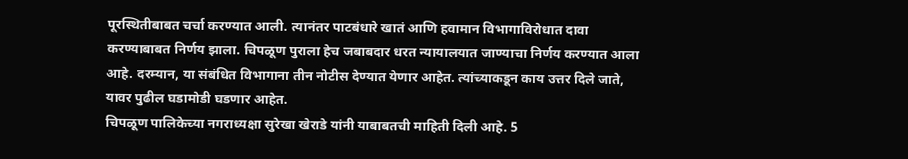पूरस्थितीबाबत चर्चा करण्यात आली. त्यानंतर पाटबंधारे खातं आणि हवामान विभागाविरोधात दावा करण्याबाबत निर्णय झाला. चिपळूण पुराला हेच जबाबदार धरत न्यायालयात जाण्याचा निर्णय करण्यात आला आहे. दरम्यान, या संबंधित विभागाना तीन नोटीस देण्यात येणार आहेत. त्यांच्याकडून काय उत्तर दिले जाते, यावर पुढील घडामोडी घडणार आहेत.
चिपळूण पालिकेच्या नगराध्यक्षा सुरेखा खेराडे यांनी याबाबतची माहिती दिली आहे. 5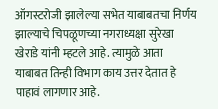ऑगस्टरोजी झालेल्या सभेत याबाबतचा निर्णय झाल्याचे चिपळूणच्या नगराध्यक्षा सुरेखा खेराडे यांनी म्हटले आहे. त्यामुळे आता याबाबत तिन्ही विभाग काय उत्तर देतात हे पाहावं लागणार आहे.